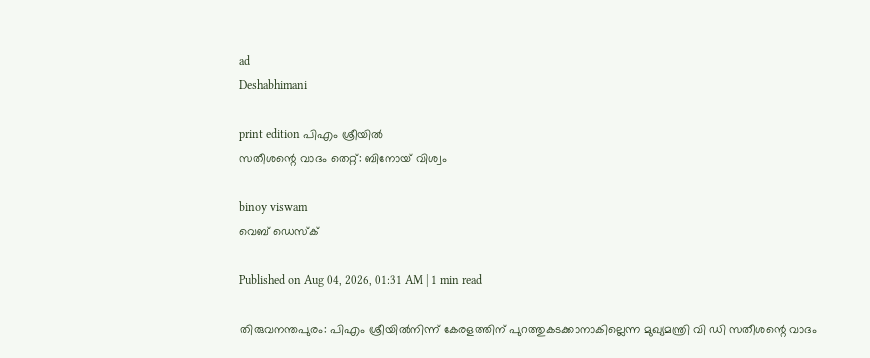ad
Deshabhimani

print edition പിഎം ശ്രീയിൽ
സതീശന്റെ വാദം തെറ്റ്‌: ബിനോയ്‌ വിശ്വം

binoy viswam
വെബ് ഡെസ്ക്

Published on Aug 04, 2026, 01:31 AM | 1 min read

തിരുവനന്തപുരം: പിഎം ശ്രീയില്‍നിന്ന്‌ കേരളത്തിന് പുറത്തുകടക്കാനാകില്ലെന്ന മുഖ്യമന്ത്രി വി ഡി സതീശന്റെ വാദം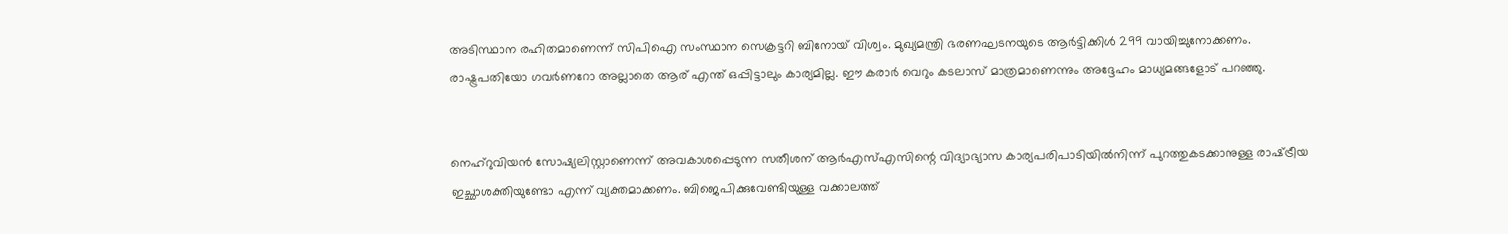അടിസ്ഥാന രഹിതമാണെന്ന് സിപിഐ സംസ്ഥാന സെക്രട്ടറി ബിനോയ് വിശ്വം. മുഖ്യമന്ത്രി ഭരണഘടനയുടെ ആർട്ടിക്കിൾ 299 വായിച്ചുനോക്കണം. രാഷ്ട്രപതിയോ ഗവർണറോ അല്ലാതെ ആര് എന്ത് ഒപ്പിട്ടാലും കാര്യമില്ല. ഇ‍ൗ കരാർ വെറും കടലാസ് മാത്രമാണെന്നും അദ്ദേഹം മാധ്യമങ്ങളോട്‌ പറഞ്ഞു.


നെഹ്‌റുവിയന്‍ സോഷ്യലിസ്റ്റാണെന്ന് അവകാശപ്പെടുന്ന സതീശന് ആര്‍എസ്എസിന്റെ വിദ്യാഭ്യാസ കാര്യപരിപാടിയില്‍നിന്ന്‌ പുറത്തുകടക്കാനുള്ള രാഷ്‌ട്രീയ ഇച്ഛാശക്തിയുണ്ടോ എന്ന്‌ വ്യക്തമാക്കണം. ബിജെപിക്കുവേണ്ടിയുള്ള വക്കാലത്ത്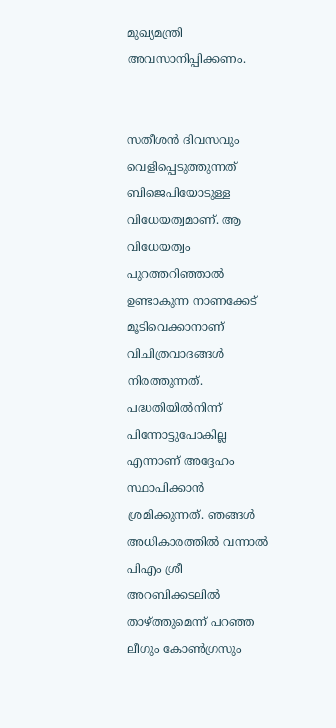മുഖ്യമന്ത്രി അവസാനിപ്പിക്കണം.


സതീശന്‍ ദിവസവും വെളിപ്പെടുത്തുന്നത് ബിജെപിയോടുള്ള വിധേയത്വമാണ്. ആ വിധേയത്വം പുറത്തറിഞ്ഞാല്‍ ഉണ്ടാകുന്ന നാണക്കേട് മൂടിവെക്കാനാണ് വിചിത്രവാദങ്ങള്‍ നിരത്തുന്നത്. പദ്ധതിയിൽനിന്ന്‌ പിന്നോട്ടുപോകില്ല എന്നാണ് അദ്ദേഹം സ്ഥാപിക്കാന്‍ ശ്രമിക്കുന്നത്. ഞങ്ങള്‍ അധികാരത്തില്‍ വന്നാല്‍ പിഎം ശ്രീ അറബിക്കടലില്‍ താഴ്‌ത്തുമെന്ന്‌ പറഞ്ഞ ലീഗും കോണ്‍ഗ്രസും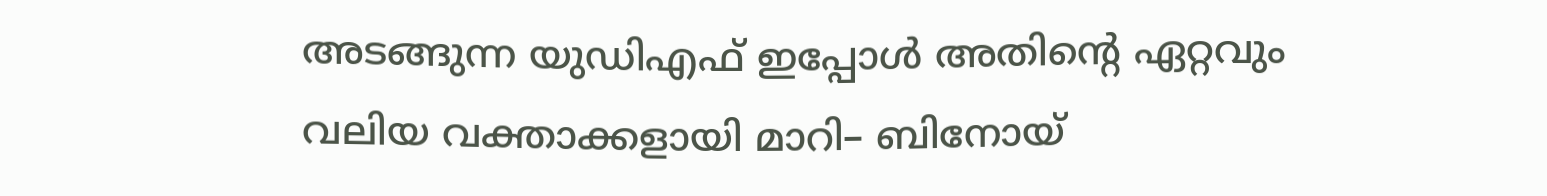അടങ്ങുന്ന യുഡിഎഫ് ഇപ്പോള്‍ അതിന്റെ ഏറ്റവും വലിയ വക്താക്കളായി മാറി– ബിനോയ്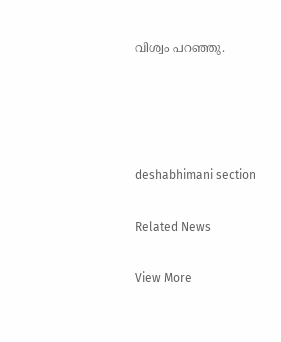വിശ്വം പറഞ്ഞു.




deshabhimani section

Related News

View More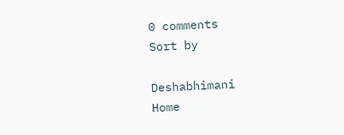0 comments
Sort by

Deshabhimani
Home